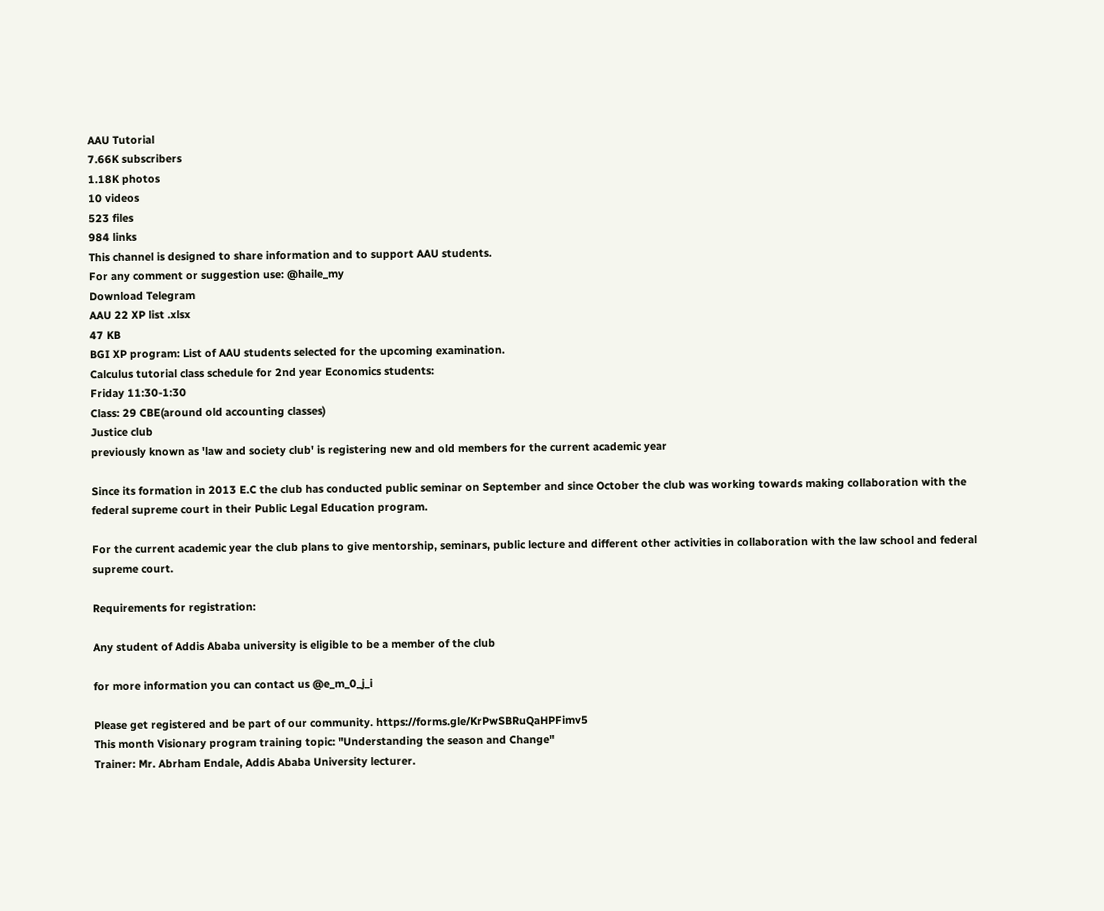AAU Tutorial
7.66K subscribers
1.18K photos
10 videos
523 files
984 links
This channel is designed to share information and to support AAU students.
For any comment or suggestion use: @haile_my
Download Telegram
AAU 22 XP list .xlsx
47 KB
BGI XP program: List of AAU students selected for the upcoming examination.
Calculus tutorial class schedule for 2nd year Economics students:
Friday 11:30-1:30
Class: 29 CBE(around old accounting classes)
Justice club
previously known as 'law and society club' is registering new and old members for the current academic year

Since its formation in 2013 E.C the club has conducted public seminar on September and since October the club was working towards making collaboration with the federal supreme court in their Public Legal Education program.

For the current academic year the club plans to give mentorship, seminars, public lecture and different other activities in collaboration with the law school and federal supreme court.

Requirements for registration:

Any student of Addis Ababa university is eligible to be a member of the club

for more information you can contact us @e_m_0_j_i

Please get registered and be part of our community. https://forms.gle/KrPwSBRuQaHPFimv5
This month Visionary program training topic: "Understanding the season and Change"
Trainer: Mr. Abrham Endale, Addis Ababa University lecturer.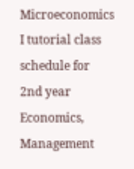Microeconomics I tutorial class schedule for 2nd year Economics, Management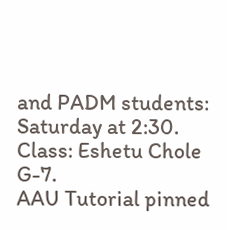and PADM students:
Saturday at 2:30.
Class: Eshetu Chole G-7.
AAU Tutorial pinned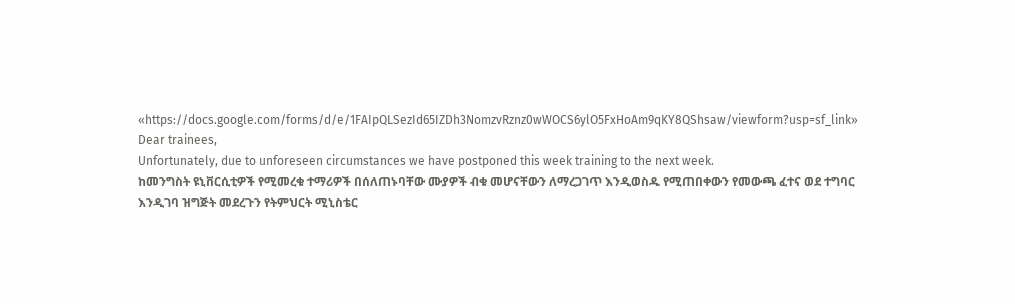«https://docs.google.com/forms/d/e/1FAIpQLSezId65IZDh3NomzvRznz0wWOCS6ylO5FxHoAm9qKY8QShsaw/viewform?usp=sf_link»
Dear trainees,
Unfortunately, due to unforeseen circumstances we have postponed this week training to the next week.
ከመንግስት ዩኒቨርሲቲዎች የሚመረቁ ተማሪዎች በሰለጠኑባቸው ሙያዎች ብቁ መሆናቸውን ለማረጋገጥ እንዲወስዱ የሚጠበቀውን የመውጫ ፈተና ወደ ተግባር እንዲገባ ዝግጅት መደረጉን የትምህርት ሚኒስቴር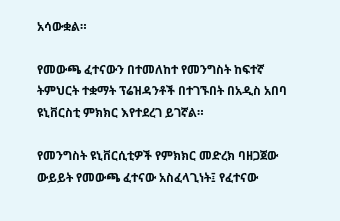አሳውቋል።

የመውጫ ፈተናውን በተመለከተ የመንግስት ከፍተኛ ትምህርት ተቋማት ፕሬዝዳንቶች በተገኙበት በአዲስ አበባ ዩኒቨርስቲ ምክክር እየተደረገ ይገኛል።

የመንግስት ዩኒቨርሲቲዎች የምክክር መድረክ ባዘጋጀው ውይይት የመውጫ ፈተናው አስፈላጊነት፤ የፈተናው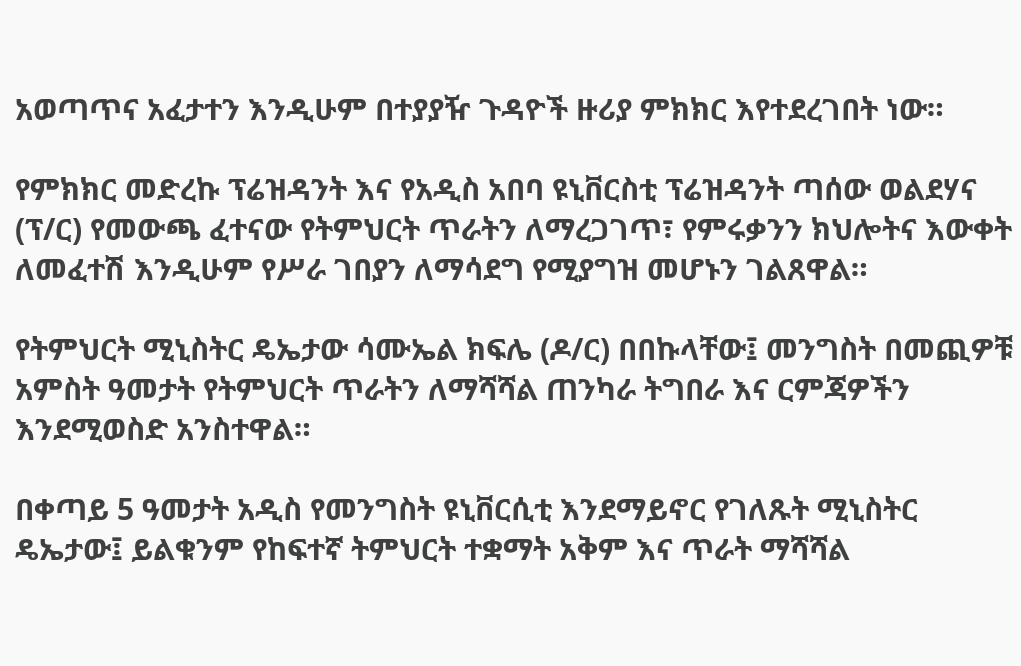አወጣጥና አፈታተን እንዲሁም በተያያዥ ጉዳዮች ዙሪያ ምክክር እየተደረገበት ነው።

የምክክር መድረኩ ፕሬዝዳንት እና የአዲስ አበባ ዩኒቨርስቲ ፕሬዝዳንት ጣሰው ወልደሃና (ፕ/ር) የመውጫ ፈተናው የትምህርት ጥራትን ለማረጋገጥ፣ የምሩቃንን ክህሎትና እውቀት ለመፈተሽ እንዲሁም የሥራ ገበያን ለማሳደግ የሚያግዝ መሆኑን ገልጸዋል።

የትምህርት ሚኒስትር ዴኤታው ሳሙኤል ክፍሌ (ዶ/ር) በበኩላቸው፤ መንግስት በመጪዎቹ አምስት ዓመታት የትምህርት ጥራትን ለማሻሻል ጠንካራ ትግበራ እና ርምጃዎችን እንደሚወስድ አንስተዋል።

በቀጣይ 5 ዓመታት አዲስ የመንግስት ዩኒቨርሲቲ እንደማይኖር የገለጹት ሚኒስትር ዴኤታው፤ ይልቁንም የከፍተኛ ትምህርት ተቋማት አቅም እና ጥራት ማሻሻል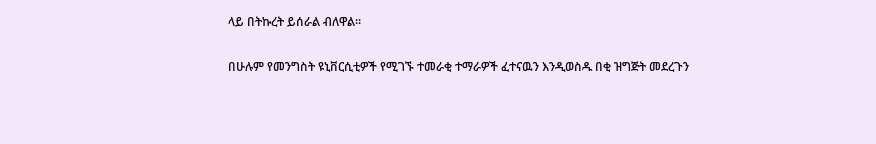ላይ በትኩረት ይሰራል ብለዋል።

በሁሉም የመንግስት ዩኒቨርሲቲዎች የሚገኙ ተመራቂ ተማራዎች ፈተናዉን እንዲወስዱ በቂ ዝግጅት መደረጉን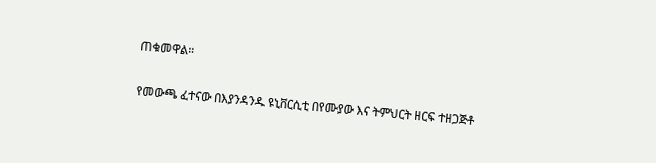ጠቁመዋል።

የመውጫ ፈተናው በእያንዳንዱ ዩኒቨርሲቲ በየሙያው እና ትምህርት ዘርፍ ተዘጋጅቶ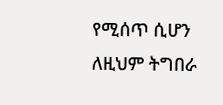የሚሰጥ ሲሆን ለዚህም ትግበራ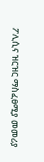ፖሊሲና ዝርዝር ማስፈፀሚያ መመሪያ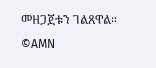መዘጋጀቱን ገልጸዋል።
©AMN